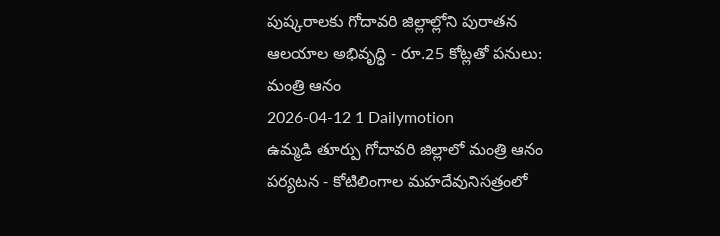పుష్కరాలకు గోదావరి జిల్లాల్లోని పురాతన ఆలయాల అభివృద్ధి - రూ.25 కోట్లతో పనులు: మంత్రి ఆనం
2026-04-12 1 Dailymotion
ఉమ్మడి తూర్పు గోదావరి జిల్లాలో మంత్రి ఆనం పర్యటన - కోటిలింగాల మహదేవునిసత్రంలో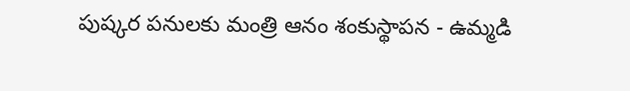పుష్కర పనులకు మంత్రి ఆనం శంకుస్థాపన - ఉమ్మడి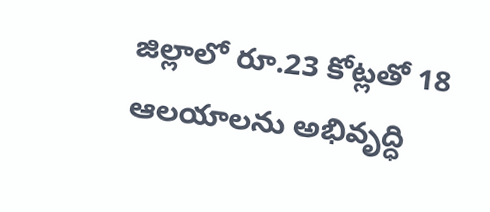జిల్లాలో రూ.23 కోట్లతో 18 ఆలయాలను అభివృద్ధి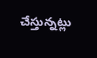చేస్తున్నట్లు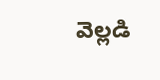వెల్లడి